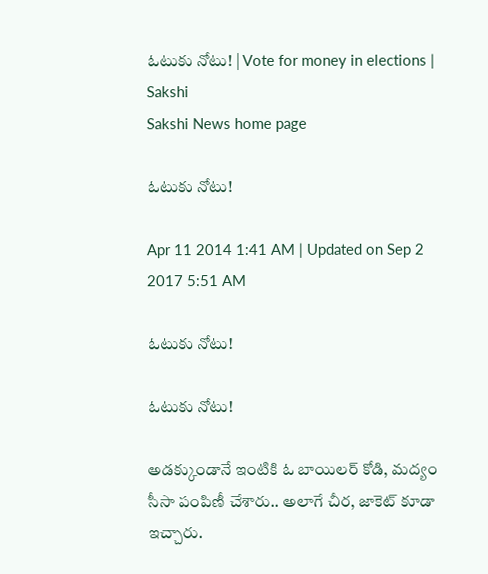ఓటుకు నోటు! | Vote for money in elections | Sakshi
Sakshi News home page

ఓటుకు నోటు!

Apr 11 2014 1:41 AM | Updated on Sep 2 2017 5:51 AM

ఓటుకు నోటు!

ఓటుకు నోటు!

అడక్కుండానే ఇంటికి ఓ బాయిలర్ కోడి, మద్యం సీసా పంపిణీ చేశారు.. అలాగే చీర, జాకెట్ కూడా ఇచ్చారు.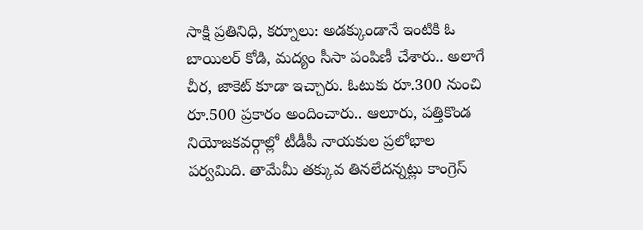సాక్షి ప్రతినిధి, కర్నూలు: అడక్కుండానే ఇంటికి ఓ బాయిలర్ కోడి, మద్యం సీసా పంపిణీ చేశారు.. అలాగే  చీర, జాకెట్ కూడా ఇచ్చారు. ఓటుకు రూ.300 నుంచి రూ.500 ప్రకారం అందించారు.. ఆలూరు, పత్తికొండ నియోజకవర్గాల్లో టీడీపీ నాయకుల ప్రలోభాల పర్వమిది. తామేమీ తక్కువ తినలేదన్నట్లు కాంగ్రెస్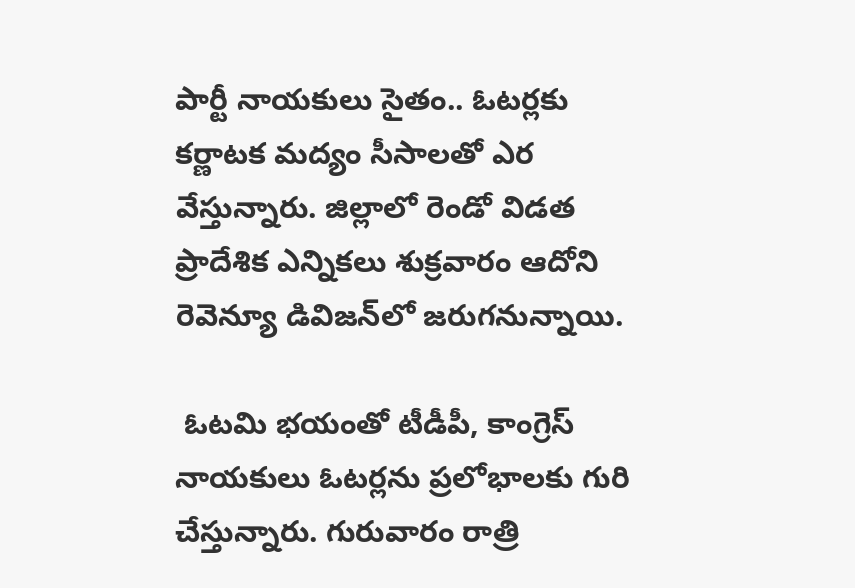పార్టీ నాయకులు సైతం.. ఓటర్లకు కర్ణాటక మద్యం సీసాలతో ఎర వేస్తున్నారు. జిల్లాలో రెండో విడత ప్రాదేశిక ఎన్నికలు శుక్రవారం ఆదోని రెవెన్యూ డివిజన్‌లో జరుగనున్నాయి.

 ఓటమి భయంతో టీడీపీ, కాంగ్రెస్ నాయకులు ఓటర్లను ప్రలోభాలకు గురి చేస్తున్నారు. గురువారం రాత్రి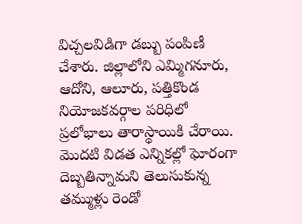విచ్చలవిడిగా డబ్బు పంపిణీ చేశారు. జిల్లాలోని ఎమ్మిగనూరు, ఆదోని, ఆలూరు, పత్తికొండ నియోజకవర్గాల పరిధిలో ప్రలోభాలు తారాస్థాయికి చేరాయి. మొదటి విడత ఎన్నికల్లో ఘోరంగా దెబ్బతిన్నామని తెలుసుకున్న తమ్ముళ్లు రెండో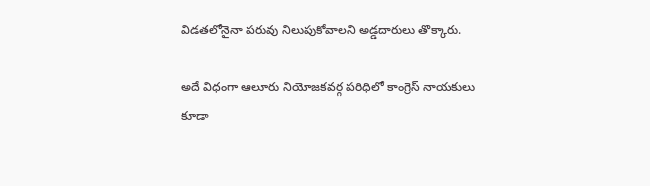విడతలోనైనా పరువు నిలుపుకోవాలని అడ్డదారులు తొక్కారు.

అదే విధంగా ఆలూరు నియోజకవర్గ పరిధిలో కాంగ్రెస్ నాయకులు కూడా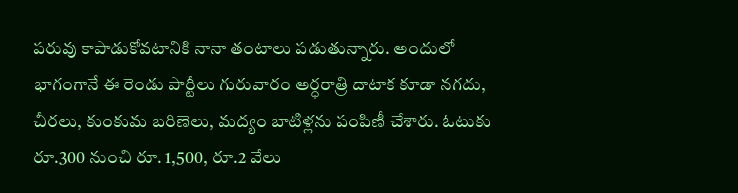పరువు కాపాడుకోవటానికి నానా తంటాలు పడుతున్నారు. అందులో భాగంగానే ఈ రెండు పార్టీలు గురువారం అర్ధరాత్రి దాటాక కూడా నగదు, చీరలు, కుంకుమ బరిణెలు, మద్యం బాటిళ్లను పంపిణీ చేశారు. ఓటుకు రూ.300 నుంచి రూ. 1,500, రూ.2 వేలు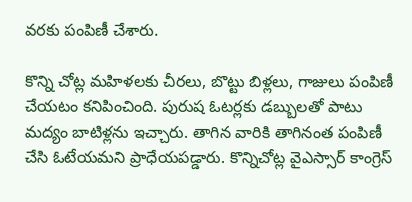వరకు పంపిణీ చేశారు.

కొన్ని చోట్ల మహిళలకు చీరలు, బొట్టు బిళ్లలు, గాజులు పంపిణీ చేయటం కనిపించింది. పురుష ఓటర్లకు డబ్బులతో పాటు మద్యం బాటిళ్లను ఇచ్చారు. తాగిన వారికి తాగినంత పంపిణీ చేసి ఓటేయమని ప్రాధేయపడ్డారు. కొన్నిచోట్ల వైఎస్సార్ కాంగ్రెస్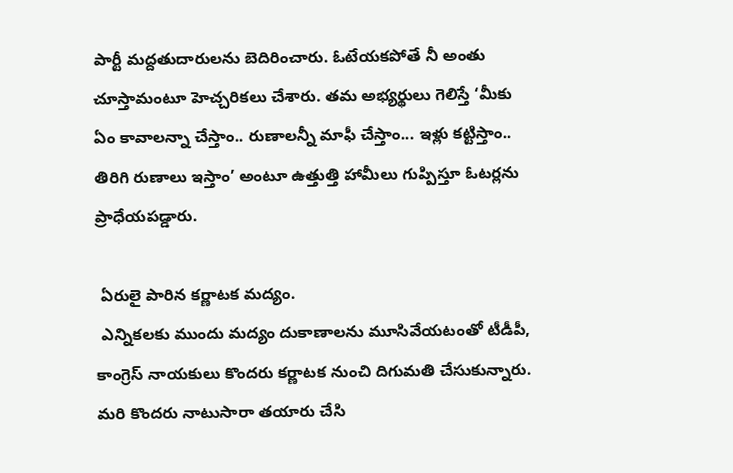పార్టీ మద్దతుదారులను బెదిరించారు. ఓటేయకపోతే నీ అంతు చూస్తామంటూ హెచ్చరికలు చేశారు. తమ అభ్యర్థులు గెలిస్తే ‘మీకు ఏం కావాలన్నా చేస్తాం.. రుణాలన్నీ మాఫీ చేస్తాం... ఇళ్లు కట్టిస్తాం.. తిరిగి రుణాలు ఇస్తాం’ అంటూ ఉత్తుత్తి హామీలు గుప్పిస్తూ ఓటర్లను ప్రాధేయపడ్డారు.

 ఏరులై పారిన కర్ణాటక మద్యం.
 ఎన్నికలకు ముందు మద్యం దుకాణాలను మూసివేయటంతో టీడీపీ, కాంగ్రెస్ నాయకులు కొందరు కర్ణాటక నుంచి దిగుమతి చేసుకున్నారు. మరి కొందరు నాటుసారా తయారు చేసి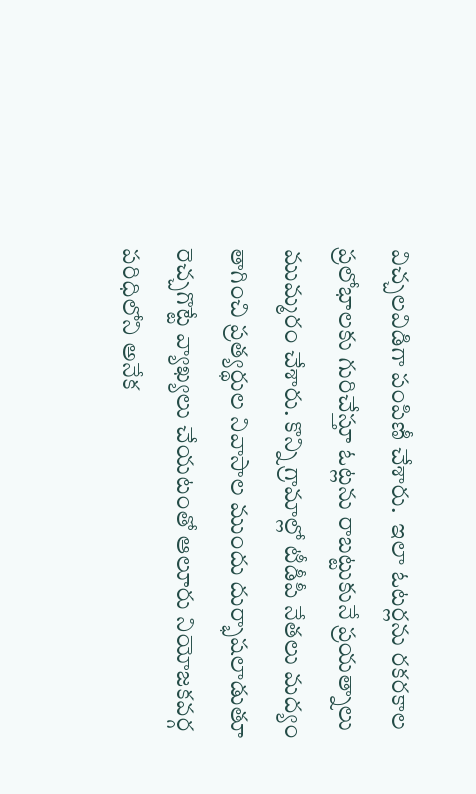విచ్చలవిడిగా పంపిణీ చేశారు.  ఇలా ఓటర్లను రకరకాల ప్రలోభాలకు గురిచేస్తూ ఓట్లను రాబట్టుకునే ప్రయత్నాలు ముమ్మరం చేశారు. కొన్ని గ్రామాల్లో టీడీపీ నేతలు మద్యం తాగించి ప్రత్యర్థుల నివాసాల ముందు దుర్భాషలాడుతూ రెచ్చగొట్టే వ్యాఖ్యలు చేయటంతో ఆలూరు నియోజకవర్గ పరిధిలోని అనేక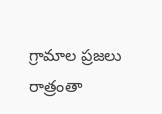గ్రామాల ప్రజలు రాత్రంతా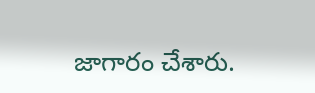జాగారం చేశారు.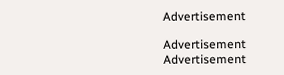Advertisement

Advertisement
Advertisement